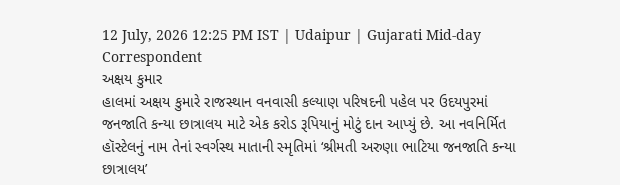12 July, 2026 12:25 PM IST | Udaipur | Gujarati Mid-day Correspondent
અક્ષય કુમાર
હાલમાં અક્ષય કુમારે રાજસ્થાન વનવાસી કલ્યાણ પરિષદની પહેલ પર ઉદયપુરમાં જનજાતિ કન્યા છાત્રાલય માટે એક કરોડ રૂપિયાનું મોટું દાન આપ્યું છે. આ નવનિર્મિત હૉસ્ટેલનું નામ તેનાં સ્વર્ગસ્થ માતાની સ્મૃતિમાં ‘શ્રીમતી અરુણા ભાટિયા જનજાતિ કન્યા છાત્રાલય’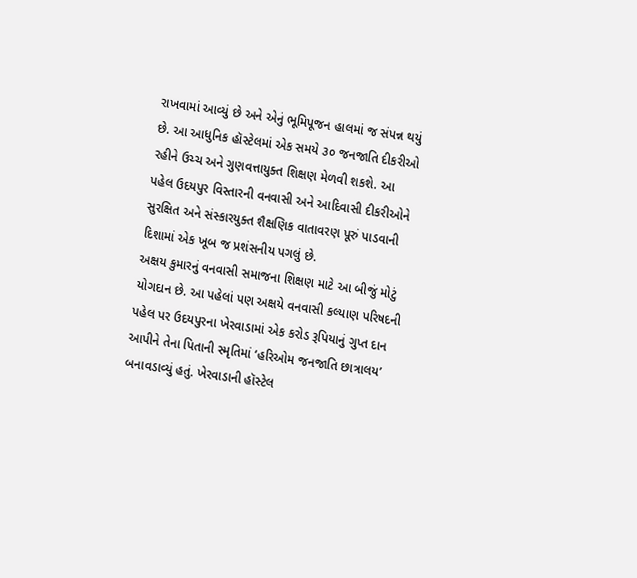રાખવામાં આવ્યું છે અને એનું ભૂમિપૂજન હાલમાં જ સંપન્ન થયું છે. આ આધુનિક હૉસ્ટેલમાં એક સમયે ૩૦ જનજાતિ દીકરીઓ રહીને ઉચ્ચ અને ગુણવત્તાયુક્ત શિક્ષણ મેળવી શકશે. આ પહેલ ઉદયપુર વિસ્તારની વનવાસી અને આદિવાસી દીકરીઓને સુરક્ષિત અને સંસ્કારયુક્ત શૈક્ષણિક વાતાવરણ પૂરું પાડવાની દિશામાં એક ખૂબ જ પ્રશંસનીય પગલું છે.
અક્ષય કુમારનું વનવાસી સમાજના શિક્ષણ માટે આ બીજું મોટું યોગદાન છે. આ પહેલાં પણ અક્ષયે વનવાસી કલ્યાણ પરિષદની પહેલ પર ઉદયપુરના ખેરવાડામાં એક કરોડ રૂપિયાનું ગુપ્ત દાન આપીને તેના પિતાની સ્મૃતિમાં ‘હરિઓમ જનજાતિ છાત્રાલય’ બનાવડાવ્યું હતું. ખેરવાડાની હૉસ્ટેલ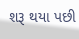શરૂ થયા પછી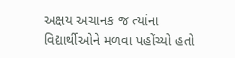અક્ષય અચાનક જ ત્યાંના વિદ્યાર્થીઓને મળવા પહોંચ્યો હતો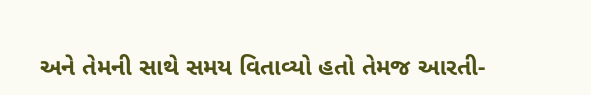અને તેમની સાથે સમય વિતાવ્યો હતો તેમજ આરતી-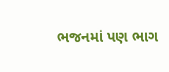ભજનમાં પણ ભાગ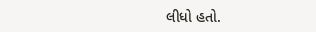લીધો હતો.